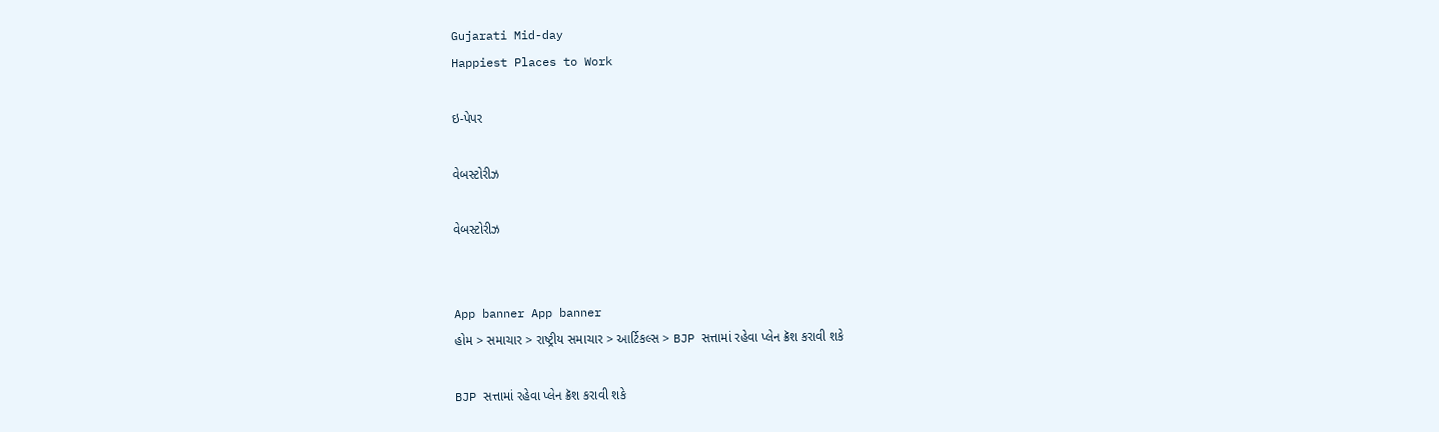Gujarati Mid-day
Happiest Places to Work

ઇ-પેપર

વેબસ્ટોરીઝ

વેબસ્ટોરીઝ


App banner App banner
હોમ > સમાચાર > રાષ્ટ્રીય સમાચાર > આર્ટિકલ્સ > BJP સત્તામાં રહેવા પ્લેન ક્રૅશ કરાવી શકે

BJP સત્તામાં રહેવા પ્લેન ક્રૅશ કરાવી શકે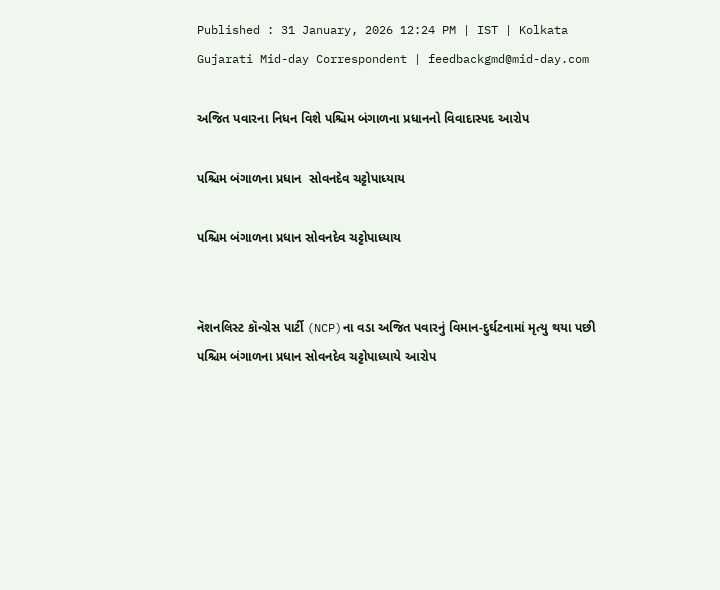Published : 31 January, 2026 12:24 PM | IST | Kolkata
Gujarati Mid-day Correspondent | feedbackgmd@mid-day.com

અજિત પવારના નિધન વિશે પશ્ચિમ બંગાળના પ્રધાનનો વિવાદાસ્પદ આરોપ

પશ્ચિમ બંગાળના પ્રધાન  સોવનદેવ ચટ્ટોપાધ્યાય

પશ્ચિમ બંગાળના પ્રધાન સોવનદેવ ચટ્ટોપાધ્યાય


નૅશનલિસ્ટ કૉન્ગ્રેસ પાર્ટી (NCP)ના વડા અજિત પવારનું વિમાન-દુર્ઘટનામાં મૃત્યુ થયા પછી પશ્ચિમ બંગાળના પ્રધાન સોવનદેવ ચટ્ટોપાધ્યાયે આરોપ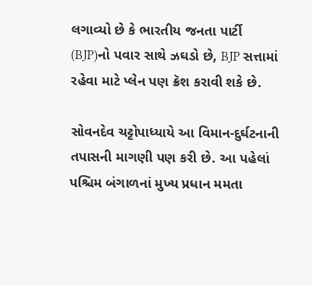લગાવ્યો છે કે ભારતીય જનતા પાર્ટી (BJP)નો પવાર સાથે ઝઘડો છે, BJP સત્તામાં રહેવા માટે પ્લેન પણ ક્રૅશ કરાવી શકે છે.

સોવનદેવ ચટ્ટોપાધ્યાયે આ વિમાન-દુર્ઘટનાની તપાસની માગણી પણ કરી છે. આ પહેલાં પશ્ચિમ બંગાળનાં મુખ્ય પ્રધાન મમતા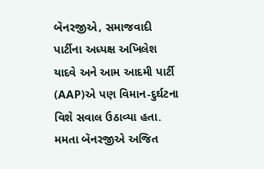બૅનરજીએ, સમાજવાદી પાર્ટીના અધ્યક્ષ અખિલેશ યાદવે અને આમ આદમી પાર્ટી (AAP)એ પણ વિમાન-દુર્ઘટના વિશે સવાલ ઉઠાવ્યા હતા. મમતા બૅનરજીએ અજિત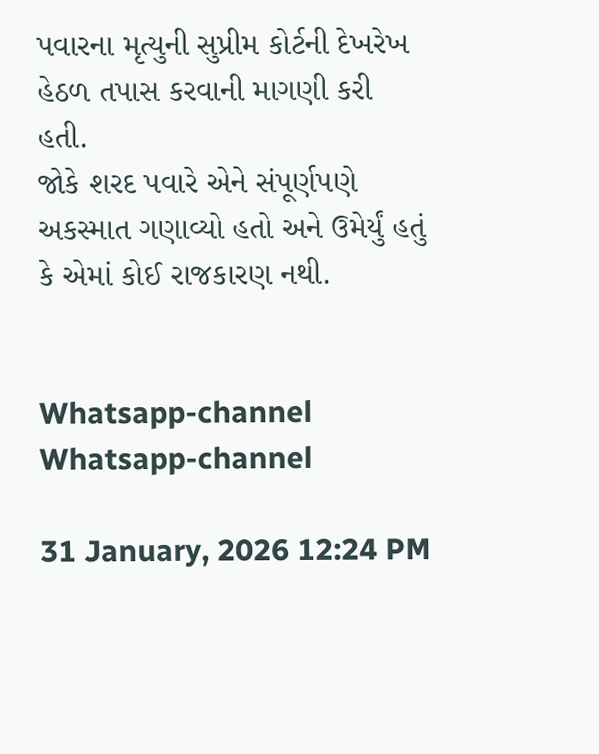પવારના મૃત્યુની સુપ્રીમ કોર્ટની દેખરેખ હેઠળ તપાસ કરવાની માગણી કરી હતી.
જોકે શરદ પવારે એને સંપૂર્ણપણે અકસ્માત ગણાવ્યો હતો અને ઉમેર્યું હતું કે એમાં કોઈ રાજકારણ નથી.


Whatsapp-channel Whatsapp-channel

31 January, 2026 12:24 PM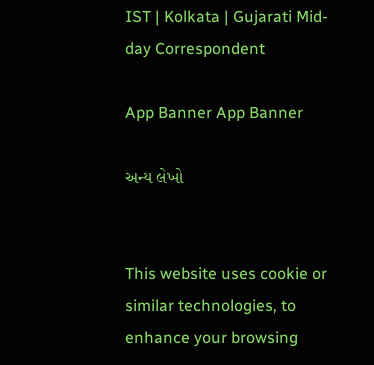IST | Kolkata | Gujarati Mid-day Correspondent

App Banner App Banner

અન્ય લેખો


This website uses cookie or similar technologies, to enhance your browsing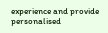experience and provide personalised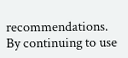recommendations. By continuing to use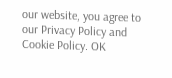our website, you agree to our Privacy Policy and Cookie Policy. OK